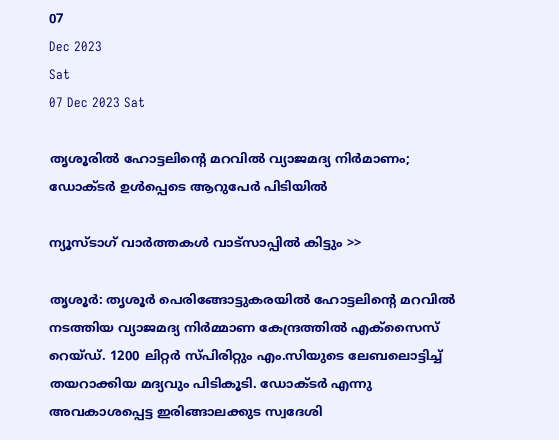07
Dec 2023
Sat
07 Dec 2023 Sat

തൃശൂരില്‍ ഹോട്ടലിന്റെ മറവില്‍ വ്യാജമദ്യ നിര്‍മാണം; ഡോക്ടര്‍ ഉള്‍പ്പെടെ ആറുപേര്‍ പിടിയില്‍

ന്യൂസ്ടാഗ് വാര്‍ത്തകള്‍ വാട്‌സാപ്പില്‍ കിട്ടും >>

തൃശൂര്‍: തൃശൂര്‍ പെരിങ്ങോട്ടുകരയില്‍ ഹോട്ടലിന്റെ മറവില്‍ നടത്തിയ വ്യാജമദ്യ നിര്‍മ്മാണ കേന്ദ്രത്തില്‍ എക്‌സൈസ് റെയ്ഡ്. 1200 ലിറ്റര്‍ സ്പിരിറ്റും എം.സിയുടെ ലേബലൊട്ടിച്ച് തയറാക്കിയ മദ്യവും പിടികൂടി. ഡോക്ടര്‍ എന്നു അവകാശപ്പെട്ട ഇരിങ്ങാലക്കുട സ്വദേശി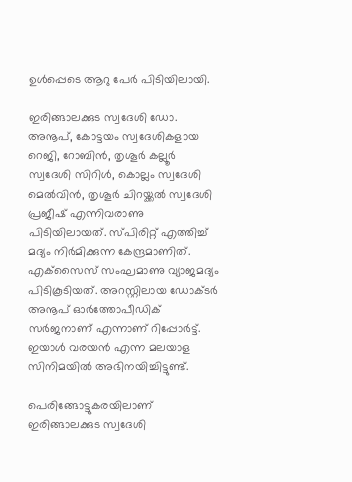ഉള്‍പ്പെടെ ആറു പേര്‍ പിടിയിലായി.

ഇരിങ്ങാലക്കുട സ്വദേശി ഡോ. അനൂപ്, കോട്ടയം സ്വദേശികളായ റെജി, റോബിന്‍, തൃശൂര്‍ കല്ലൂര്‍ സ്വദേശി സിറിള്‍, കൊല്ലം സ്വദേശി മെല്‍വിന്‍, തൃശൂര്‍ ചിറയ്ക്കല്‍ സ്വദേശി പ്രജീഷ് എന്നിവരാണു പിടിയിലായത്. സ്പിരിറ്റ് എത്തിച്ച് മദ്യം നിര്‍മിക്കുന്ന കേന്ദ്രമാണിത്. എക്‌സൈസ് സംഘമാണു വ്യാജമദ്യം പിടികൂടിയത്. അറസ്റ്റിലായ ഡോക്ടര്‍ അനൂപ് ഓര്‍ത്തോപീഡിക് സര്‍ജനാണ് എന്നാണ് റിപ്പോര്‍ട്ട്. ഇയാള്‍ വരയന്‍ എന്ന മലയാള സിനിമയില്‍ അഭിനയിച്ചിട്ടുണ്ട്.

പെരിങ്ങോട്ടുകരയിലാണ് ഇരിങ്ങാലക്കുട സ്വദേശി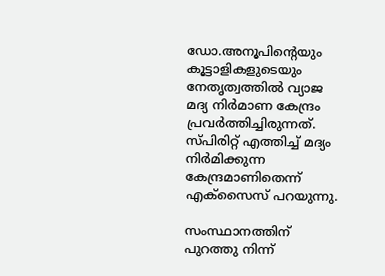ഡോ.അനൂപിന്റെയും കൂട്ടാളികളുടെയും നേതൃത്വത്തില്‍ വ്യാജ മദ്യ നിര്‍മാണ കേന്ദ്രം പ്രവര്‍ത്തിച്ചിരുന്നത്. സ്പിരിറ്റ് എത്തിച്ച് മദ്യം നിര്‍മിക്കുന്ന കേന്ദ്രമാണിതെന്ന് എക്‌സൈസ് പറയുന്നു.

സംസ്ഥാനത്തിന് പുറത്തു നിന്ന്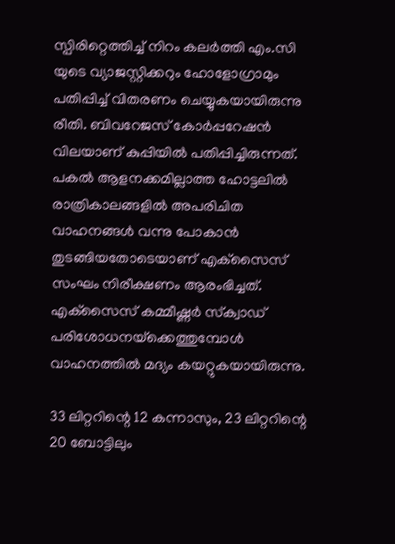സ്പിരിറ്റെത്തിച്ച് നിറം കലര്‍ത്തി എം.സി യുടെ വ്യാജസ്റ്റിക്കറും ഹോളോഗ്രാമും പതിപ്പിച്ച് വിതരണം ചെയ്യുകയായിരുന്നു രീതി. ബിവറേജസ് കോര്‍പ്പറേഷന്‍ വിലയാണ് കുപ്പിയില്‍ പതിപ്പിച്ചിരുന്നത്. പകല്‍ ആളനക്കമില്ലാത്ത ഹോട്ടലില്‍ രാത്രികാലങ്ങളില്‍ അപരിചിത വാഹനങ്ങള്‍ വന്നു പോകാന്‍ തുടങ്ങിയതോടെയാണ് എക്‌സൈസ് സംഘം നിരീക്ഷണം ആരംഭിച്ചത്. എക്‌സൈസ് കമ്മീഷ്ണര്‍ സ്‌ക്വാഡ് പരിശോധനയ്‌ക്കെത്തുമ്പോള്‍ വാഹനത്തില്‍ മദ്യം കയറ്റുകയായിരുന്നു.

33 ലിറ്ററിന്റെ 12 കന്നാസും, 23 ലിറ്ററിന്റെ 20 ബോട്ടിലും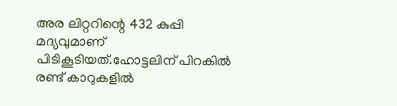അര ലിറ്ററിന്റെ 432 കുപ്പി മദ്യവുമാണ് പിടികൂടിയത്.ഹോട്ടലിന് പിറകില്‍ രണ്ട് കാറുകളില്‍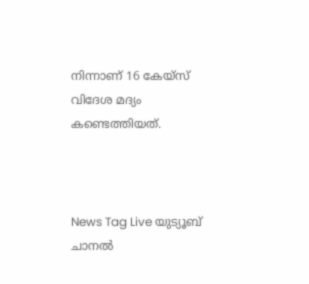നിന്നാണ് 16 കേയ്‌സ് വിദേശ മദ്യം കണ്ടെത്തിയത്.



News Tag Live യുട്യൂബ് ചാനല്‍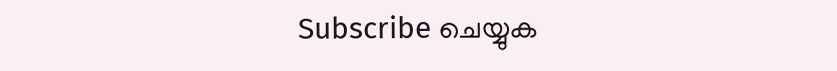Subscribe ചെയ്യുക